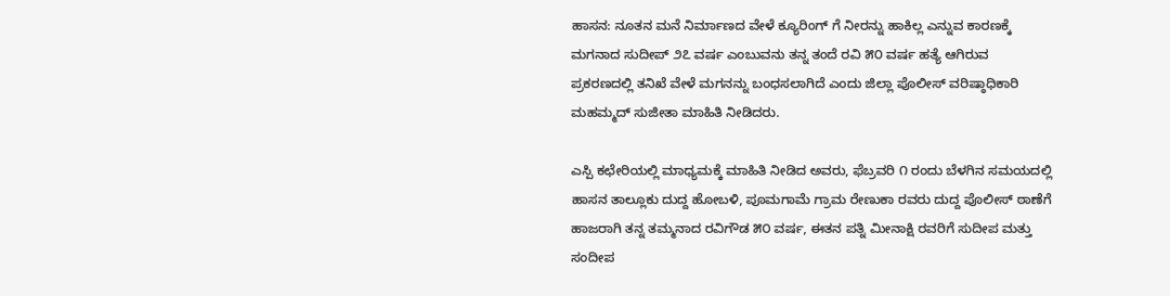ಹಾಸನ: ನೂತನ ಮನೆ ನಿರ್ಮಾಣದ ವೇಳೆ ಕ್ಯೂರಿಂಗ್ ಗೆ ನೀರನ್ನು ಹಾಕಿಲ್ಲ ಎನ್ನುವ ಕಾರಣಕ್ಕೆ ಮಗನಾದ ಸುದೀಪ್ ೨೭ ವರ್ಷ ಎಂಬುವನು ತನ್ನ ತಂದೆ ರವಿ ೫೦ ವರ್ಷ ಹತ್ಯೆ ಆಗಿರುವ ಪ್ರಕರಣದಲ್ಲಿ ತನಿಖೆ ವೇಳೆ ಮಗನನ್ನು ಬಂಧಸಲಾಗಿದೆ ಎಂದು ಜಿಲ್ಲಾ ಪೊಲೀಸ್ ವರಿಷ್ಠಾಧಿಕಾರಿ ಮಹಮ್ಮದ್ ಸುಜೀತಾ ಮಾಹಿತಿ ನೀಡಿದರು.

ಎಸ್ಪಿ ಕಛೇರಿಯಲ್ಲಿ ಮಾಧ್ಯಮಕ್ಕೆ ಮಾಹಿತಿ ನೀಡಿದ ಅವರು, ಫೆಬ್ರವರಿ ೧ ರಂದು ಬೆಳಗಿನ ಸಮಯದಲ್ಲಿ ಹಾಸನ ತಾಲ್ಲೂಕು ದುದ್ದ ಹೋಬಳಿ, ಪೂಮಗಾಮೆ ಗ್ರಾಮ ರೇಣುಕಾ ರವರು ದುದ್ದ ಪೊಲೀಸ್ ಠಾಣೆಗೆ ಹಾಜರಾಗಿ ತನ್ನ ತಮ್ಮನಾದ ರವಿಗೌಡ ೫೦ ವರ್ಷ, ಈತನ ಪತ್ನಿ ಮೀನಾಕ್ಷಿ ರವರಿಗೆ ಸುದೀಪ ಮತ್ತು ಸಂದೀಪ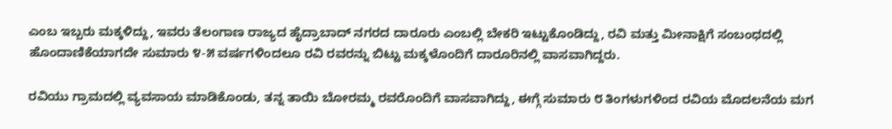ಎಂಬ ಇಬ್ಬರು ಮಕ್ಕಳಿದ್ದು, ಇವರು ತೆಲಂಗಾಣ ರಾಜ್ಯದ ಹೈದ್ರಾಬಾದ್ ನಗರದ ದಾರೂರು ಎಂಬಲ್ಲಿ ಬೇಕರಿ ಇಟ್ಟುಕೊಂಡಿದ್ದು, ರವಿ ಮತ್ತು ಮೀನಾಕ್ಷಿಗೆ ಸಂಬಂಧದಲ್ಲಿ ಹೊಂದಾಣಿಕೆಯಾಗದೇ ಸುಮಾರು ೪-೫ ವರ್ಷಗಳಿಂದಲೂ ರವಿ ರವರನ್ನು ಬಿಟ್ಟು ಮಕ್ಕಳೊಂದಿಗೆ ದಾರೂರಿನಲ್ಲಿ ವಾಸವಾಗಿದ್ದರು.

ರವಿಯು ಗ್ರಾಮದಲ್ಲಿ ವ್ಯವಸಾಯ ಮಾಡಿಕೊಂಡು, ತನ್ನ ತಾಯಿ ಬೋರಮ್ಮ ರವರೊಂದಿಗೆ ವಾಸವಾಗಿದ್ದು, ಈಗ್ಗೆ ಸುಮಾರು ೮ ತಿಂಗಳುಗಳಿಂದ ರವಿಯ ಮೊದಲನೆಯ ಮಗ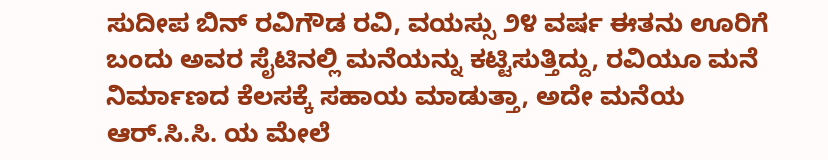ಸುದೀಪ ಬಿನ್ ರವಿಗೌಡ ರವಿ, ವಯಸ್ಸು ೨೪ ವರ್ಷ ಈತನು ಊರಿಗೆ ಬಂದು ಅವರ ಸೈಟಿನಲ್ಲಿ ಮನೆಯನ್ನು ಕಟ್ಟಿಸುತ್ತಿದ್ದು, ರವಿಯೂ ಮನೆ ನಿರ್ಮಾಣದ ಕೆಲಸಕ್ಕೆ ಸಹಾಯ ಮಾಡುತ್ತಾ, ಅದೇ ಮನೆಯ ಆರ್.ಸಿ.ಸಿ. ಯ ಮೇಲೆ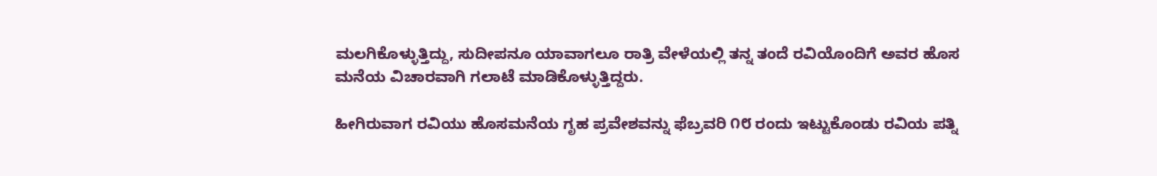ಮಲಗಿಕೊಳ್ಳುತ್ತಿದ್ದು, ಸುದೀಪನೂ ಯಾವಾಗಲೂ ರಾತ್ರಿ ವೇಳೆಯಲ್ಲಿ ತನ್ನ ತಂದೆ ರವಿಯೊಂದಿಗೆ ಅವರ ಹೊಸ ಮನೆಯ ವಿಚಾರವಾಗಿ ಗಲಾಟೆ ಮಾಡಿಕೊಳ್ಳುತ್ತಿದ್ದರು.

ಹೀಗಿರುವಾಗ ರವಿಯು ಹೊಸಮನೆಯ ಗೃಹ ಪ್ರವೇಶವನ್ನು ಫೆಬ್ರವರಿ ೧೮ ರಂದು ಇಟ್ಟುಕೊಂಡು ರವಿಯ ಪತ್ನಿ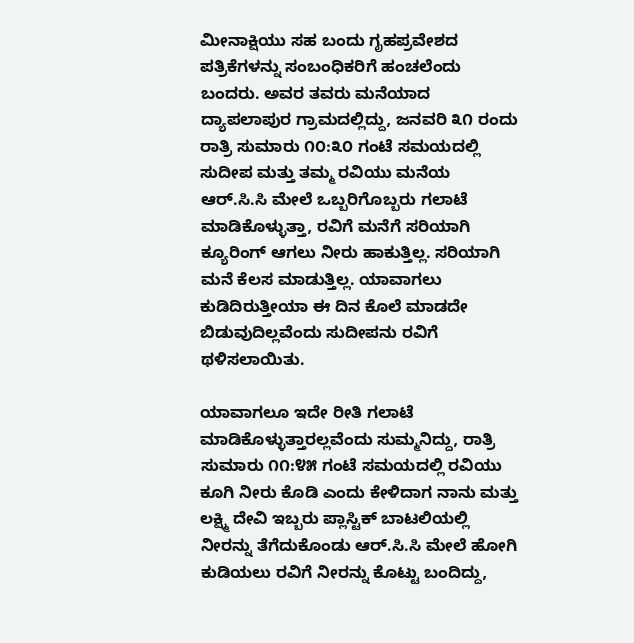ಮೀನಾಕ್ಷಿಯು ಸಹ ಬಂದು ಗೃಹಪ್ರವೇಶದ ಪತ್ರಿಕೆಗಳನ್ನು ಸಂಬಂಧಿಕರಿಗೆ ಹಂಚಲೆಂದು ಬಂದರು. ಅವರ ತವರು ಮನೆಯಾದ ದ್ಯಾಪಲಾಪುರ ಗ್ರಾಮದಲ್ಲಿದ್ದು, ಜನವರಿ ೩೧ ರಂದು ರಾತ್ರಿ ಸುಮಾರು ೧೦:೩೦ ಗಂಟೆ ಸಮಯದಲ್ಲಿ ಸುದೀಪ ಮತ್ತು ತಮ್ಮ ರವಿಯು ಮನೆಯ ಆರ್.ಸಿ.ಸಿ ಮೇಲೆ ಒಬ್ಬರಿಗೊಬ್ಬರು ಗಲಾಟೆ ಮಾಡಿಕೊಳ್ಳುತ್ತಾ, ರವಿಗೆ ಮನೆಗೆ ಸರಿಯಾಗಿ ಕ್ಯೂರಿಂಗ್ ಆಗಲು ನೀರು ಹಾಕುತ್ತಿಲ್ಲ. ಸರಿಯಾಗಿ ಮನೆ ಕೆಲಸ ಮಾಡುತ್ತಿಲ್ಲ. ಯಾವಾಗಲು ಕುಡಿದಿರುತ್ತೀಯಾ ಈ ದಿನ ಕೊಲೆ ಮಾಡದೇ ಬಿಡುವುದಿಲ್ಲವೆಂದು ಸುದೀಪನು ರವಿಗೆ ಥಳಿಸಲಾಯಿತು.

ಯಾವಾಗಲೂ ಇದೇ ರೀತಿ ಗಲಾಟೆ ಮಾಡಿಕೊಳ್ಳುತ್ತಾರಲ್ಲವೆಂದು ಸುಮ್ಮನಿದ್ದು, ರಾತ್ರಿ ಸುಮಾರು ೧೧:೪೫ ಗಂಟೆ ಸಮಯದಲ್ಲಿ ರವಿಯು ಕೂಗಿ ನೀರು ಕೊಡಿ ಎಂದು ಕೇಳಿದಾಗ ನಾನು ಮತ್ತು ಲಕ್ಷ್ಮಿ ದೇವಿ ಇಬ್ಬರು ಪ್ಲಾಸ್ಟಿಕ್ ಬಾಟಲಿಯಲ್ಲಿ ನೀರನ್ನು ತೆಗೆದುಕೊಂಡು ಆರ್.ಸಿ.ಸಿ ಮೇಲೆ ಹೋಗಿ ಕುಡಿಯಲು ರವಿಗೆ ನೀರನ್ನು ಕೊಟ್ಟು ಬಂದಿದ್ದು,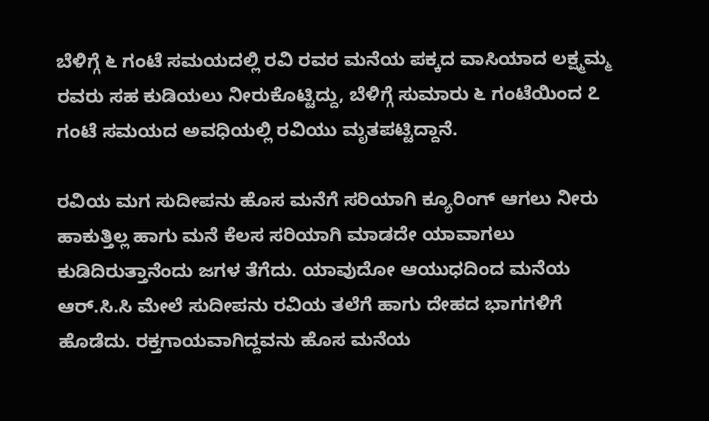ಬೆಳಿಗ್ಗೆ ೬ ಗಂಟೆ ಸಮಯದಲ್ಲಿ ರವಿ ರವರ ಮನೆಯ ಪಕ್ಕದ ವಾಸಿಯಾದ ಲಕ್ಷ್ಮಮ್ಮ ರವರು ಸಹ ಕುಡಿಯಲು ನೀರುಕೊಟ್ಟಿದ್ದು, ಬೆಳಿಗ್ಗೆ ಸುಮಾರು ೬ ಗಂಟೆಯಿಂದ ೭ ಗಂಟೆ ಸಮಯದ ಅವಧಿಯಲ್ಲಿ ರವಿಯು ಮೃತಪಟ್ಟಿದ್ದಾನೆ.

ರವಿಯ ಮಗ ಸುದೀಪನು ಹೊಸ ಮನೆಗೆ ಸರಿಯಾಗಿ ಕ್ಯೂರಿಂಗ್ ಆಗಲು ನೀರು ಹಾಕುತ್ತಿಲ್ಲ ಹಾಗು ಮನೆ ಕೆಲಸ ಸರಿಯಾಗಿ ಮಾಡದೇ ಯಾವಾಗಲು ಕುಡಿದಿರುತ್ತಾನೆಂದು ಜಗಳ ತೆಗೆದು. ಯಾವುದೋ ಆಯುಧದಿಂದ ಮನೆಯ ಆರ್.ಸಿ.ಸಿ ಮೇಲೆ ಸುದೀಪನು ರವಿಯ ತಲೆಗೆ ಹಾಗು ದೇಹದ ಭಾಗಗಳಿಗೆ ಹೊಡೆದು. ರಕ್ತಗಾಯವಾಗಿದ್ದವನು ಹೊಸ ಮನೆಯ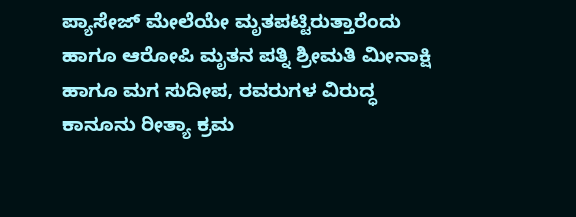ಪ್ಯಾಸೇಜ್ ಮೇಲೆಯೇ ಮೃತಪಟ್ಟಿರುತ್ತಾರೆಂದು ಹಾಗೂ ಆರೋಪಿ ಮೃತನ ಪತ್ನಿ ಶ್ರೀಮತಿ ಮೀನಾಕ್ಷಿ ಹಾಗೂ ಮಗ ಸುದೀಪ, ರವರುಗಳ ವಿರುದ್ಧ ಕಾನೂನು ರೀತ್ಯಾ ಕ್ರಮ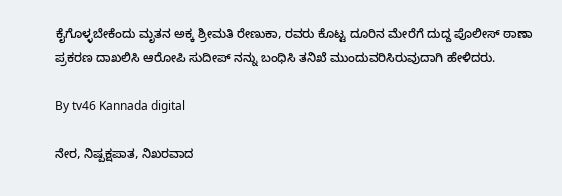ಕೈಗೊಳ್ಳಬೇಕೆಂದು ಮೃತನ ಅಕ್ಕ ಶ್ರೀಮತಿ ರೇಣುಕಾ, ರವರು ಕೊಟ್ಟ ದೂರಿನ ಮೇರೆಗೆ ದುದ್ದ ಪೊಲೀಸ್ ಠಾಣಾ ಪ್ರಕರಣ ದಾಖಲಿಸಿ ಆರೋಪಿ ಸುದೀಪ್ ನನ್ನು ಬಂಧಿಸಿ ತನಿಖೆ ಮುಂದುವರಿಸಿರುವುದಾಗಿ ಹೇಳಿದರು.

By tv46 Kannada digital

ನೇರ, ನಿಷ್ಪಕ್ಷಪಾತ, ನಿಖರವಾದ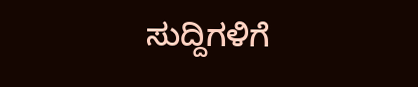ಸುದ್ದಿಗಳಿಗೆ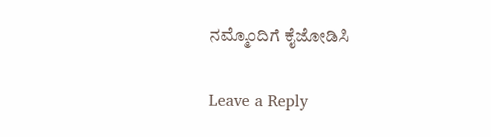ನಮ್ಮೊಂದಿಗೆ ಕೈಜೋಡಿಸಿ

Leave a Reply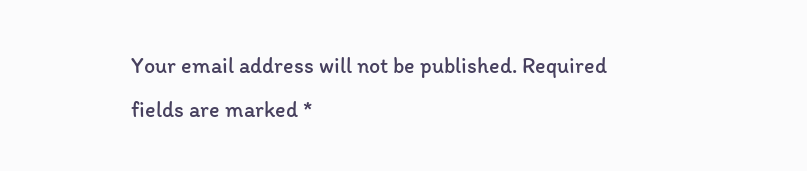Your email address will not be published. Required fields are marked *